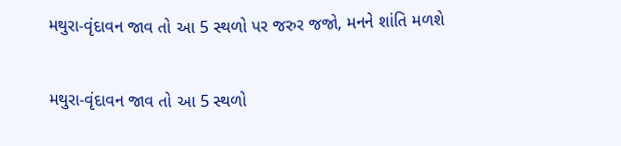મથુરા-વૃંદાવન જાવ તો આ 5 સ્થળો પર જરુર જજો, મનને શાંતિ મળશે

મથુરા-વૃંદાવન જાવ તો આ 5 સ્થળો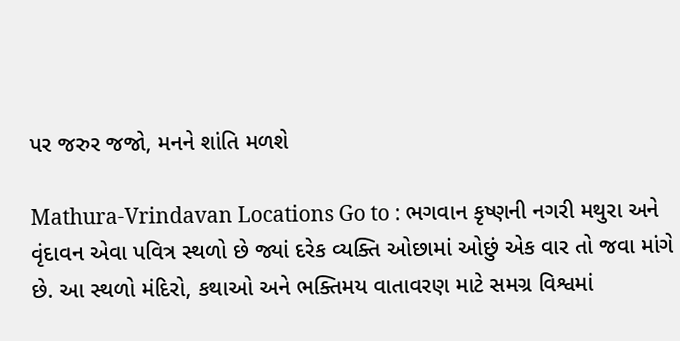પર જરુર જજો, મનને શાંતિ મળશે

Mathura-Vrindavan Locations Go to : ભગવાન કૃષ્ણની નગરી મથુરા અને વૃંદાવન એવા પવિત્ર સ્થળો છે જ્યાં દરેક વ્યક્તિ ઓછામાં ઓછું એક વાર તો જવા માંગે છે. આ સ્થળો મંદિરો, કથાઓ અને ભક્તિમય વાતાવરણ માટે સમગ્ર વિશ્વમાં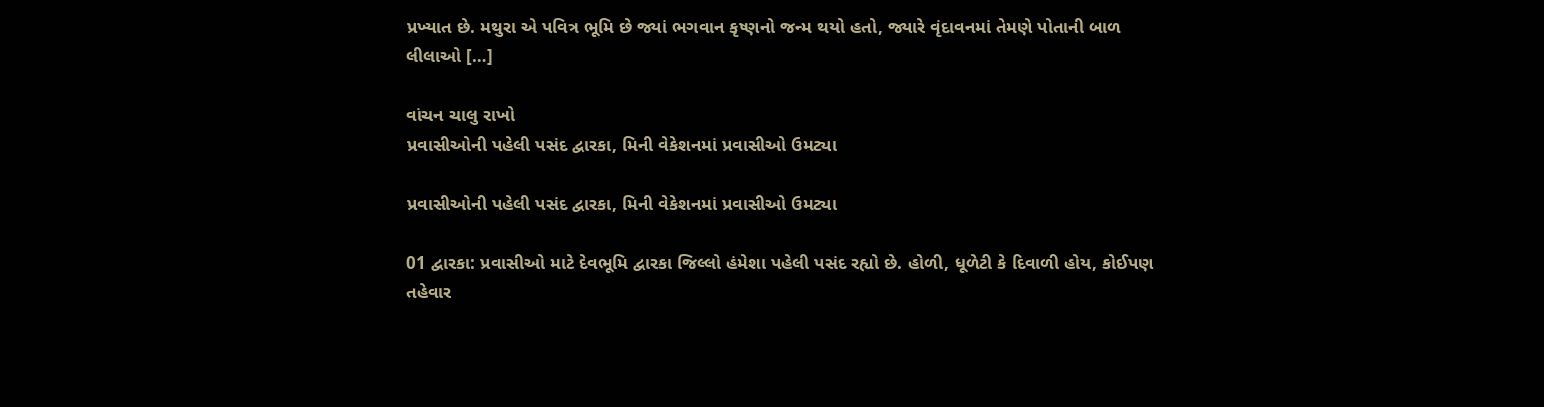પ્રખ્યાત છે. મથુરા એ પવિત્ર ભૂમિ છે જ્યાં ભગવાન કૃષ્ણનો જન્મ થયો હતો, જ્યારે વૃંદાવનમાં તેમણે પોતાની બાળ લીલાઓ […]

વાંચન ચાલુ રાખો
પ્રવાસીઓની પહેલી પસંદ દ્વારકા, મિની વેકેશનમાં પ્રવાસીઓ ઉમટ્યા

પ્રવાસીઓની પહેલી પસંદ દ્વારકા, મિની વેકેશનમાં પ્રવાસીઓ ઉમટ્યા

01 દ્વારકા: પ્રવાસીઓ માટે દેવભૂમિ દ્વારકા જિલ્લો હંમેશા પહેલી પસંદ રહ્યો છે. હોળી, ધૂળેટી કે દિવાળી હોય, કોઈપણ તહેવાર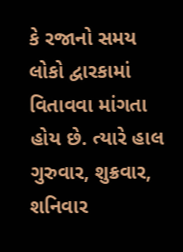કે રજાનો સમય લોકો દ્વારકામાં વિતાવવા માંગતા હોય છે. ત્યારે હાલ ગુરુવાર, શુક્રવાર, શનિવાર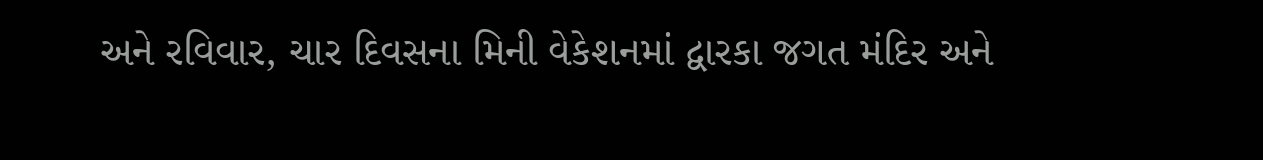અને રવિવાર, ચાર દિવસના મિની વેકેશનમાં દ્વારકા જગત મંદિર અને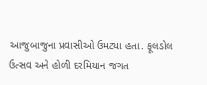આજુબાજુના પ્રવાસીઓ ઉમટ્યા હતા. ફૂલડોલ ઉત્સવ અને હોળી દરમિયાન જગત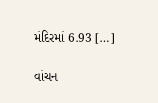મંદિરમાં 6.93 […]

વાંચન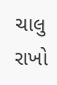ચાલુ રાખો